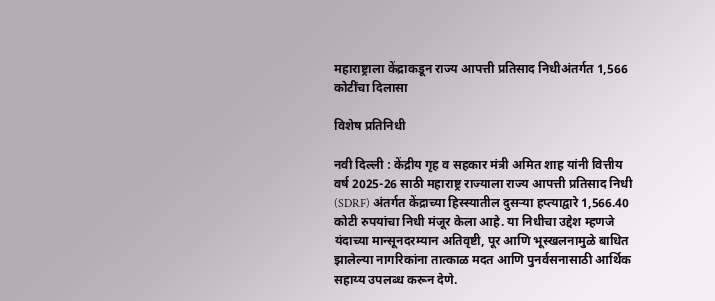महाराष्ट्राला केंद्राकडून राज्य आपत्ती प्रतिसाद निधीअंतर्गत 1,566 कोटींचा दिलासा

विशेष प्रतिनिधी

नवी दिल्ली : केंद्रीय गृह व सहकार मंत्री अमित शाह यांनी वित्तीय वर्ष 2025-26 साठी महाराष्ट्र राज्याला राज्य आपत्ती प्रतिसाद निधी (SDRF) अंतर्गत केंद्राच्या हिस्स्यातील दुसऱ्या हप्त्याद्वारे 1,566.40 कोटी रुपयांचा निधी मंजूर केला आहे. या निधीचा उद्देश म्हणजे यंदाच्या मान्सूनदरम्यान अतिवृष्टी, पूर आणि भूस्खलनामुळे बाधित झालेल्या नागरिकांना तात्काळ मदत आणि पुनर्वसनासाठी आर्थिक सहाय्य उपलब्ध करून देणे.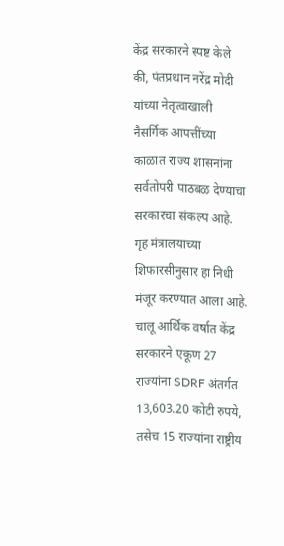केंद्र सरकारने स्पष्ट केले की, पंतप्रधान नरेंद्र मोदी यांच्या नेतृत्वाखाली नैसर्गिक आपत्तींच्या काळात राज्य शासनांना सर्वतोपरी पाठबळ देण्याचा सरकारचा संकल्प आहे. गृह मंत्रालयाच्या शिफारसीनुसार हा निधी मंजूर करण्यात आला आहे. चालू आर्थिक वर्षात केंद्र सरकारने एकूण 27 राज्यांना SDRF अंतर्गत 13,603.20 कोटी रुपये, तसेच 15 राज्यांना राष्ट्रीय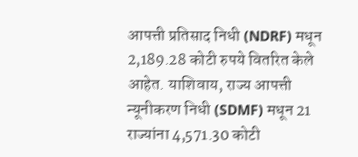आपत्ती प्रतिसाद निधी (NDRF) मधून 2,189.28 कोटी रुपये वितरित केले आहेत. याशिवाय, राज्य आपत्ती न्यूनीकरण निधी (SDMF) मधून 21 राज्यांना 4,571.30 कोटी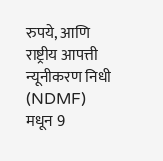रुपये, आणि राष्ट्रीय आपत्ती न्यूनीकरण निधी (NDMF) मधून 9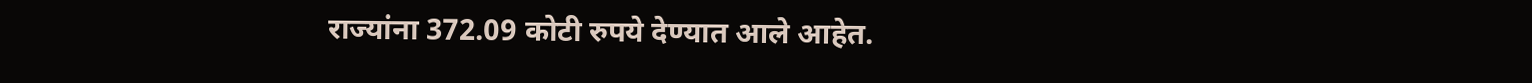राज्यांना 372.09 कोटी रुपये देण्यात आले आहेत.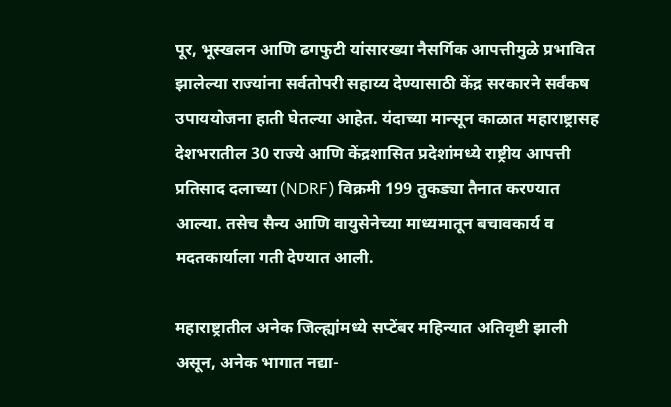पूर, भूस्खलन आणि ढगफुटी यांसारख्या नैसर्गिक आपत्तीमुळे प्रभावित झालेल्या राज्यांना सर्वतोपरी सहाय्य देण्यासाठी केंद्र सरकारने सर्वंकष उपाययोजना हाती घेतल्या आहेत. यंदाच्या मान्सून काळात महाराष्ट्रासह देशभरातील 30 राज्ये आणि केंद्रशासित प्रदेशांमध्ये राष्ट्रीय आपत्ती प्रतिसाद दलाच्या (NDRF) विक्रमी 199 तुकड्या तैनात करण्यात आल्या. तसेच सैन्य आणि वायुसेनेच्या माध्यमातून बचावकार्य व मदतकार्याला गती देण्यात आली.

महाराष्ट्रातील अनेक जिल्ह्यांमध्ये सप्टेंबर महिन्यात अतिवृष्टी झाली असून, अनेक भागात नद्या-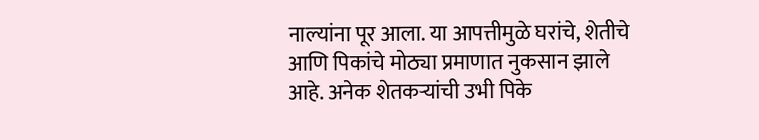नाल्यांना पूर आला. या आपत्तीमुळे घरांचे, शेतीचे आणि पिकांचे मोठ्या प्रमाणात नुकसान झाले आहे. अनेक शेतकऱ्यांची उभी पिके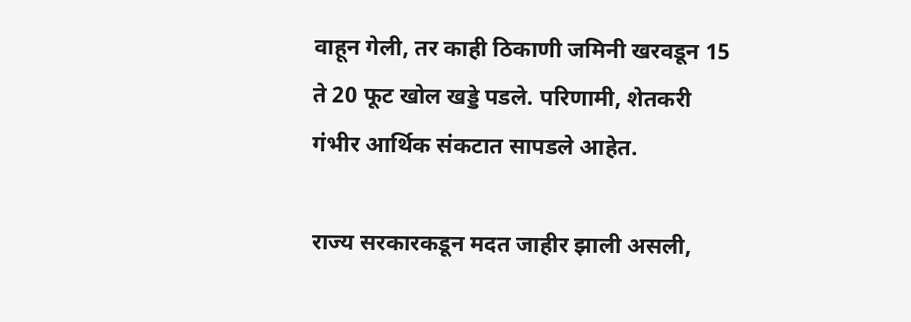वाहून गेली, तर काही ठिकाणी जमिनी खरवडून 15 ते 20 फूट खोल खड्डे पडले. परिणामी, शेतकरी गंभीर आर्थिक संकटात सापडले आहेत.

राज्य सरकारकडून मदत जाहीर झाली असली,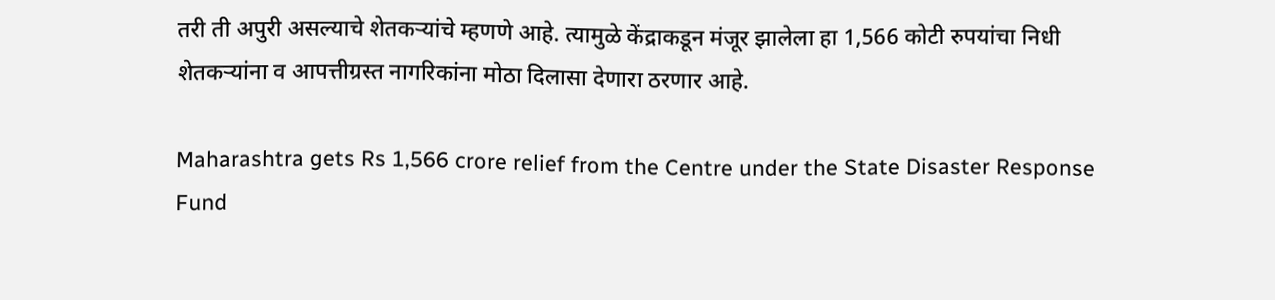तरी ती अपुरी असल्याचे शेतकऱ्यांचे म्हणणे आहे. त्यामुळे केंद्राकडून मंजूर झालेला हा 1,566 कोटी रुपयांचा निधी शेतकऱ्यांना व आपत्तीग्रस्त नागरिकांना मोठा दिलासा देणारा ठरणार आहे.

Maharashtra gets Rs 1,566 crore relief from the Centre under the State Disaster Response Fund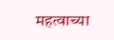महत्वाच्या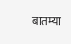बातम्या